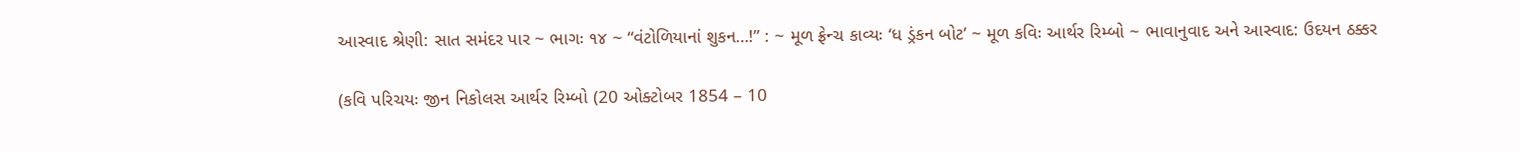આસ્વાદ શ્રેણી: સાત સમંદર પાર ~ ભાગઃ ૧૪ ~ “વંટોળિયાનાં શુકન…!” : ~ મૂળ ફ્રેન્ચ કાવ્યઃ ‘ધ ડ્રંકન બોટ’ ~ મૂળ કવિઃ આર્થર રિમ્બો ~ ભાવાનુવાદ અને આસ્વાદ: ઉદયન ઠક્કર

(કવિ પરિચયઃ જીન નિકોલસ આર્થર રિમ્બો (20 ઓક્ટોબર 1854 – 10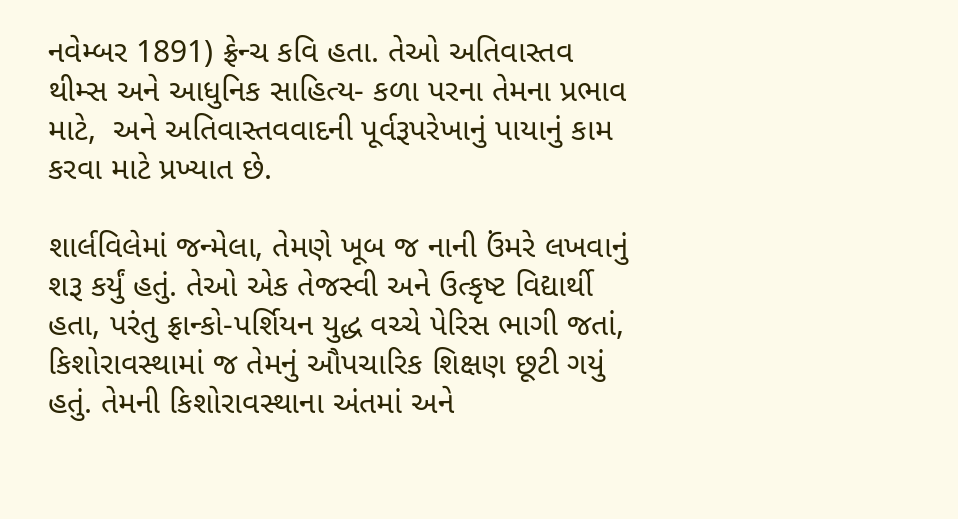નવેમ્બર 1891) ફ્રેન્ચ કવિ હતા. તેઓ અતિવાસ્તવ થીમ્સ અને આધુનિક સાહિત્ય- કળા પરના તેમના પ્રભાવ માટે,  અને અતિવાસ્તવવાદની પૂર્વરૂપરેખાનું પાયાનું કામ કરવા માટે પ્રખ્યાત છે.

શાર્લવિલેમાં જન્મેલા, તેમણે ખૂબ જ નાની ઉંમરે લખવાનું શરૂ કર્યું હતું. તેઓ એક તેજસ્વી અને ઉત્કૃષ્ટ વિદ્યાર્થી હતા, પરંતુ ફ્રાન્કો-પર્શિયન યુદ્ધ વચ્ચે પેરિસ ભાગી જતાં, કિશોરાવસ્થામાં જ તેમનું ઔપચારિક શિક્ષણ છૂટી ગયું હતું. તેમની કિશોરાવસ્થાના અંતમાં અને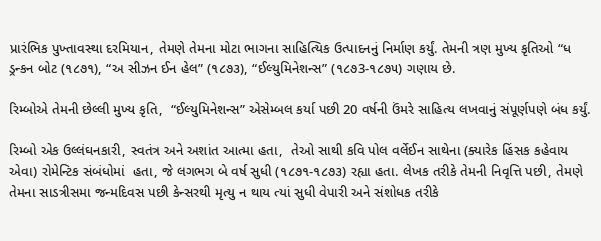પ્રારંભિક પુખ્તાવસ્થા દરમિયાન, તેમણે તેમના મોટા ભાગના સાહિત્યિક ઉત્પાદનનું નિર્માણ કર્યું. તેમની ત્રણ મુખ્ય કૃતિઓ “ધ ડ્રન્કન બોટ (૧૮૭૧), “અ સીઝન ઈન હેલ” (૧૮૭૩), “ઈલ્યુમિનેશન્સ” (૧૮૭3-૧૮૭૫) ગણાય છે.

રિમ્બોએ તેમની છેલ્લી મુખ્ય કૃતિ,  “ઈલ્યુમિનેશન્સ” એસેમ્બલ કર્યા પછી 20 વર્ષની ઉંમરે સાહિત્ય લખવાનું સંપૂર્ણપણે બંધ કર્યું.

રિમ્બો એક ઉલ્લંઘનકારી, સ્વતંત્ર અને અશાંત આત્મા હતા,  તેઓ સાથી કવિ પોલ વર્લેઈન સાથેના (ક્યારેક હિંસક કહેવાય એવા) રોમેન્ટિક સંબંધોમાં  હતા, જે લગભગ બે વર્ષ સુધી (૧૮૭૧-૧૮૭૩) રહ્યા હતા. લેખક તરીકે તેમની નિવૃત્તિ પછી, તેમણે તેમના સાડત્રીસમા જન્મદિવસ પછી કેન્સરથી મૃત્યુ ન થાય ત્યાં સુધી વેપારી અને સંશોધક તરીકે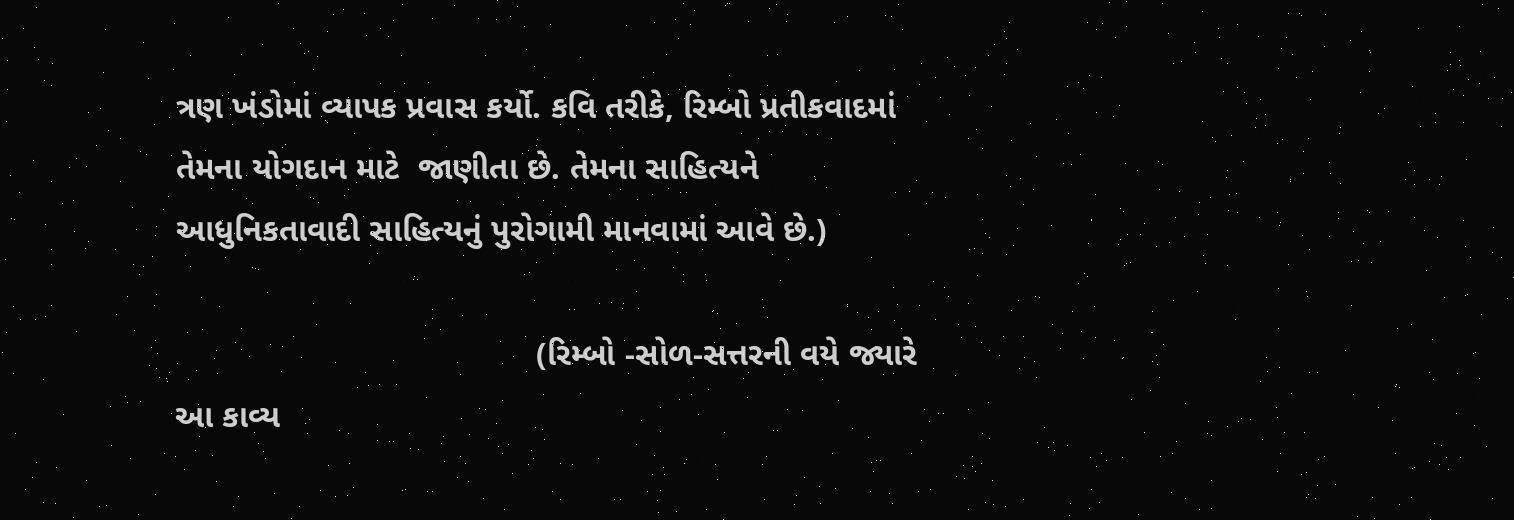ત્રણ ખંડોમાં વ્યાપક પ્રવાસ કર્યો. કવિ તરીકે, રિમ્બો પ્રતીકવાદમાં તેમના યોગદાન માટે  જાણીતા છે. તેમના સાહિત્યને  આધુનિકતાવાદી સાહિત્યનું પુરોગામી માનવામાં આવે છે.)

                                       (રિમ્બો -સોળ-સત્તરની વયે જ્યારે આ કાવ્ય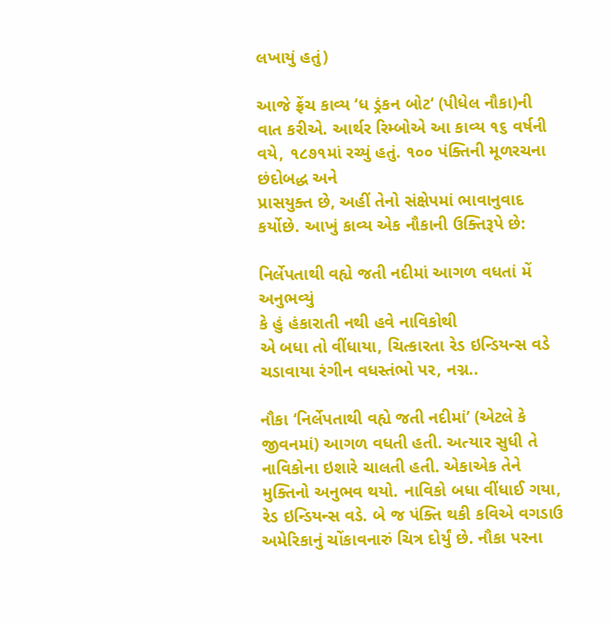લખાયું હતું)

આજે ફ્રેંચ કાવ્ય ‘ધ ડ્રંકન બોટ‘ (પીધેલ નૌકા)ની વાત કરીએ. આર્થર રિમ્બોએ આ કાવ્ય ૧૬ વર્ષની વયે, ૧૮૭૧માં રચ્યું હતું. ૧૦૦ પંક્તિની મૂળરચના છંદોબદ્ધ અને
પ્રાસયુક્ત છે, અહીં તેનો સંક્ષેપમાં ભાવાનુવાદ કર્યોછે. આખું કાવ્ય એક નૌકાની ઉક્તિરૂપે છે:

નિર્લેપતાથી વહ્યે જતી નદીમાં આગળ વધતાં મેં અનુભવ્યું
કે હું હંકારાતી નથી હવે નાવિકોથી
એ બધા તો વીંધાયા, ચિત્કારતા રેડ ઇન્ડિયન્સ વડે
ચડાવાયા રંગીન વધસ્તંભો પર, નગ્ન..

નૌકા ‘નિર્લેપતાથી વહ્યે જતી નદીમાં’ (એટલે કે જીવનમાં) આગળ વધતી હતી. અત્યાર સુધી તે નાવિકોના ઇશારે ચાલતી હતી. એકાએક તેને મુક્તિનો અનુભવ થયો. નાવિકો બધા વીંધાઈ ગયા, રેડ ઇન્ડિયન્સ વડે. બે જ પંક્તિ થકી કવિએ વગડાઉ અમેરિકાનું ચોંકાવનારું ચિત્ર દોર્યું છે. નૌકા પરના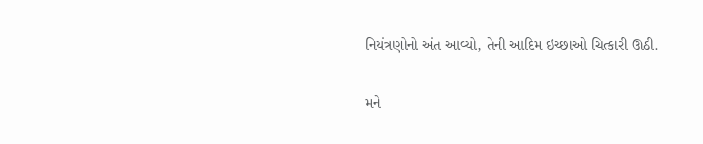નિયંત્રણોનો અંત આવ્યો, તેની આદિમ ઇચ્છાઓ ચિત્કારી ઊઠી.

મને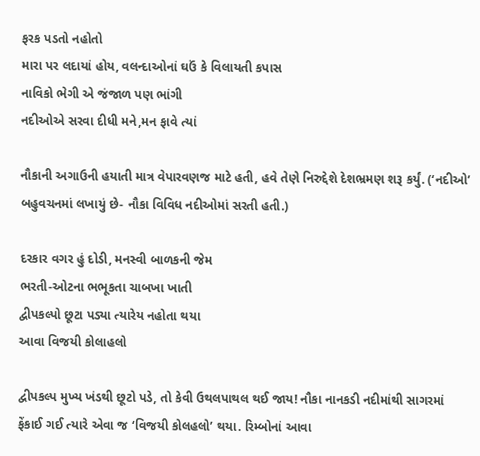ફરક પડતો નહોતો
મારા પર લદાયાં હોય, વલન્દાઓનાં ઘઉં કે વિલાયતી કપાસ
નાવિકો ભેગી એ જંજાળ પણ ભાંગી
નદીઓએ સરવા દીધી મને,મન ફાવે ત્યાં

નૌકાની અગાઉની હયાતી માત્ર વેપારવણજ માટે હતી, હવે તેણે નિરુદ્દેશે દેશભ્રમણ શરૂ કર્યું. (‘નદીઓ’ બહુવચનમાં લખાયું છે- નૌકા વિવિધ નદીઓમાં સરતી હતી.)

દરકાર વગર હું દોડી, મનસ્વી બાળકની જેમ
ભરતી-ઓટના ભભૂકતા ચાબખા ખાતી
દ્વીપકલ્પો છૂટા પડ્યા ત્યારેય નહોતા થયા
આવા વિજયી કોલાહલો

દ્વીપકલ્પ મુખ્ય ખંડથી છૂટો પડે, તો કેવી ઉથલપાથલ થઈ જાય! નૌકા નાનકડી નદીમાંથી સાગરમાં ફેંકાઈ ગઈ ત્યારે એવા જ ‘વિજયી કોલહલો’ થયા. રિમ્બોનાં આવા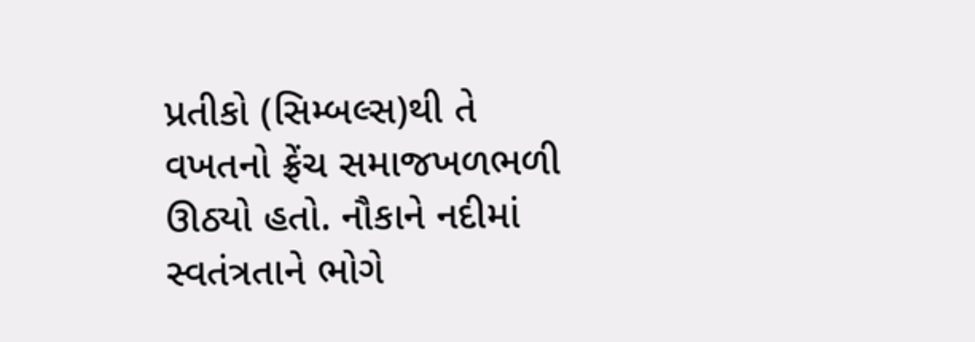પ્રતીકો (સિમ્બલ્સ)થી તે વખતનો ફ્રેંચ સમાજખળભળી ઊઠ્યો હતો. નૌકાને નદીમાં સ્વતંત્રતાને ભોગે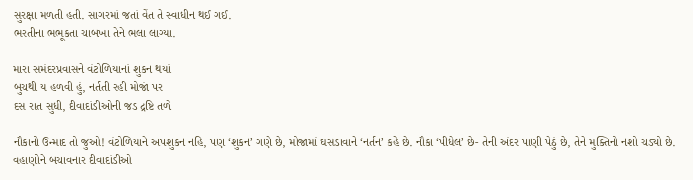સુરક્ષા મળતી હતી. સાગરમાં જતાં વેંત તે સ્વાધીન થઈ ગઈ.
ભરતીના ભભૂકતા ચાબખા તેને ભલા લાગ્યા.

મારા સમંદરપ્રવાસને વંટોળિયાનાં શુકન થયાં
બુચથી ય હળવી હું, નર્તતી રહી મોજાં પર
દસ રાત સુધી, દીવાદાંડીઓની જડ દ્રષ્ટિ તળે

નૌકાનો ઉન્માદ તો જુઓ! વંટોળિયાને અપશુકન નહિ, પણ ‘શુકન’ ગણે છે, મોજામાં ઘસડાવાને ‘નર્તન’ કહે છે. નૌકા ‘પીધેલ’ છે- તેની અંદર પાણી પેઠું છે, તેને મુક્તિનો નશો ચડ્યો છે. વહાણોને બચાવનાર દીવાદાંડીઓ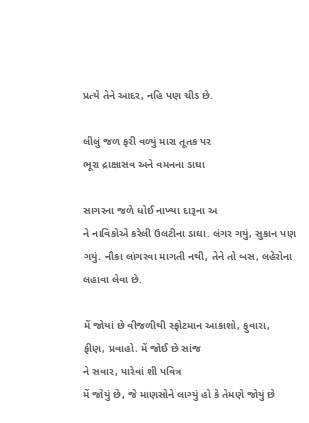પ્રત્યે તેને આદર, નહિ પણ ચીડ છે.

લીલું જળ ફરી વળ્યું મારા તૂતક પર
ભૂરા દ્રાક્ષાસવ અને વમનના ડાઘા

સાગરના જળે ધોઈ નાખ્યા દારૂના અ
ને નાવિકોએ કરેલી ઉલટીના ડાઘા. લંગર ગયું, સુકાન પણ ગયું. નૌકા લાંગરવા માગતી નથી, તેને તો બસ, લહેરોના લહાવા લેવા છે.

મેં જોયાં છે વીજળીથી સ્ફોટમાન આકાશો, ફુવારા,
ફીણ, પ્રવાહો. મેં જોઈ છે સાંજ
ને સવાર, પારેવાં શી પવિત્ર
મેં જોયું છે, જે માણસોને લાગ્યું હો કે તેમણે જોયું છે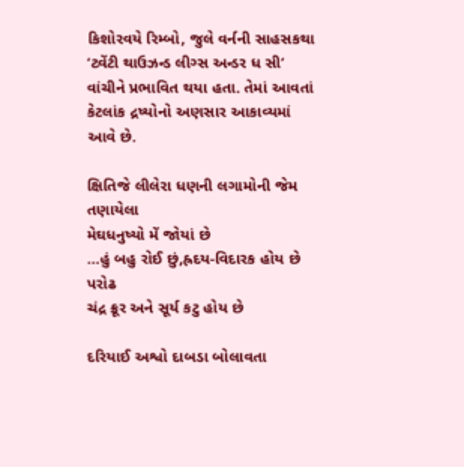કિશોરવયે રિમ્બો, જુલે વર્નની સાહસકથા ‘ટ્વેંટી થાઉઝન્ડ લીગ્સ અન્ડર ધ સી’ વાંચીને પ્રભાવિત થયા હતા. તેમાં આવતાં કેટલાંક દ્રષ્યોનો અણસાર આકાવ્યમાં આવે છે.

ક્ષિતિજે લીલેરા ધણની લગામોની જેમ તણાયેલા
મેઘધનુષ્યો મેં જોયાં છે
…હું બહુ રોઈ છું,હ્રદય-વિદારક હોય છે પરોઢ
ચંદ્ર ક્રૂર અને સૂર્ય કટુ હોય છે

દરિયાઈ અશ્વો દાબડા બોલાવતા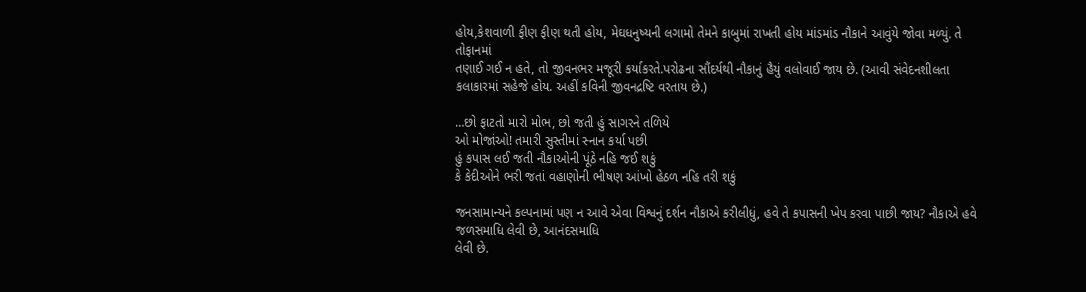હોય,કેશવાળી ફીણ ફીણ થતી હોય, મેઘધનુષ્યની લગામો તેમને કાબુમાં રાખતી હોય માંડમાંડ નૌકાને આવુંયે જોવા મળ્યું. તે તોફાનમાં
તણાઈ ગઈ ન હતે, તો જીવનભર મજૂરી કર્યાકરતે.પરોઢના સૌંદર્યથી નૌકાનું હૈયું વલોવાઈ જાય છે. (આવી સંવેદનશીલતા કલાકારમાં સહેજે હોય. અહીં કવિની જીવનદ્રષ્ટિ વરતાય છે.)

…છો ફાટતો મારો મોભ, છો જતી હું સાગરને તળિયે
ઓ મોજાંઓ! તમારી સુસ્તીમાં સ્નાન કર્યા પછી
હું કપાસ લઈ જતી નૌકાઓની પૂંઠે નહિ જઈ શકું
કે કેદીઓને ભરી જતાં વહાણોની ભીષણ આંખો હેઠળ નહિ તરી શકું

જનસામાન્યને કલ્પનામાં પણ ન આવે એવા વિશ્વનું દર્શન નૌકાએ કરીલીધું, હવે તે કપાસની ખેપ કરવા પાછી જાય? નૌકાએ હવે જળસમાધિ લેવી છે, આનંદસમાધિ
લેવી છે.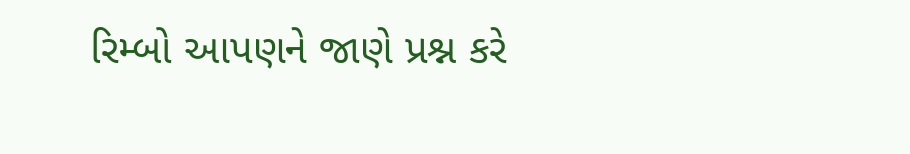રિમ્બો આપણને જાણે પ્રશ્ન કરે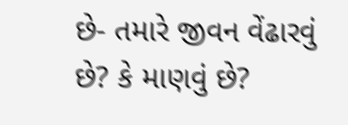છે- તમારે જીવન વેંઢારવું છે? કે માણવું છે?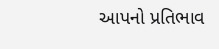આપનો પ્રતિભાવ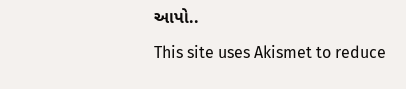આપો..

This site uses Akismet to reduce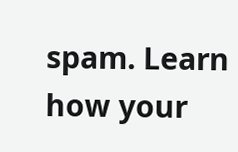spam. Learn how your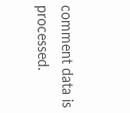comment data is processed.